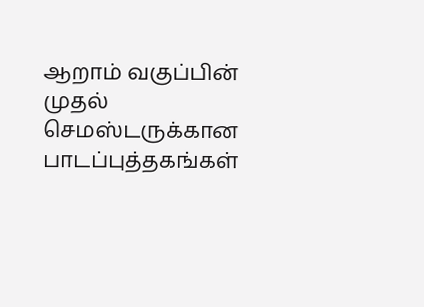ஆறாம் வகுப்பின் முதல் செமஸ்டருக்கான பாடப்புத்தகங்கள்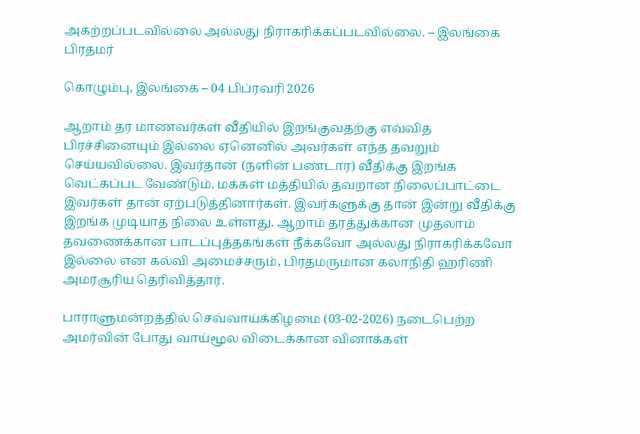அகற்றப்படவில்லை அல்லது நிராகரிக்கப்படவில்லை. – இலங்கை பிரதமர்

கொழும்பு, இலங்கை – 04 பிப்ரவரி 2026

ஆறாம் தர மாணவர்கள் வீதியில் இறங்குவதற்கு எவ்வித பிரச்சினையும் இல்லை ஏனெனில் அவர்கள் எந்த தவறும் செய்யவில்லை. இவர்தான் (நளின் பண்டார) வீதிக்கு இறங்க வெட்கப்பட வேண்டும். மக்கள் மத்தியில் தவறான நிலைப்பாட்டை இவர்கள் தான் ஏற்படுத்தினார்கள். இவர்களுக்கு தான் இன்று வீதிக்கு இறங்க முடியாத நிலை உள்ளது. ஆறாம் தரத்துக்கான முதலாம் தவணைக்கான பாடப்புத்தகங்கள் நீக்கவோ அல்லது நிராகரிக்கவோ இல்லை என கல்வி அமைச்சரும், பிரதமருமான கலாநிதி ஹரிணி அமரசூரிய தெரிவித்தார்.

பாராளுமன்றத்தில் செவ்வாய்க்கிழமை (03-02-2026) நடைபெற்ற அமர்வின் போது வாய்மூல விடைக்கான வினாக்கள்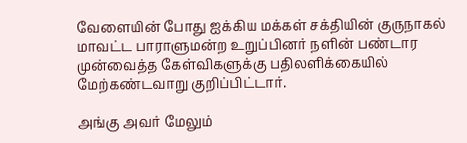வேளையின் போது ஐக்கிய மக்கள் சக்தியின் குருநாகல் மாவட்ட பாராளுமன்ற உறுப்பினர் நளின் பண்டார முன்வைத்த கேள்விகளுக்கு பதிலளிக்கையில் மேற்கண்டவாறு குறிப்பிட்டார்.

அங்கு அவர் மேலும்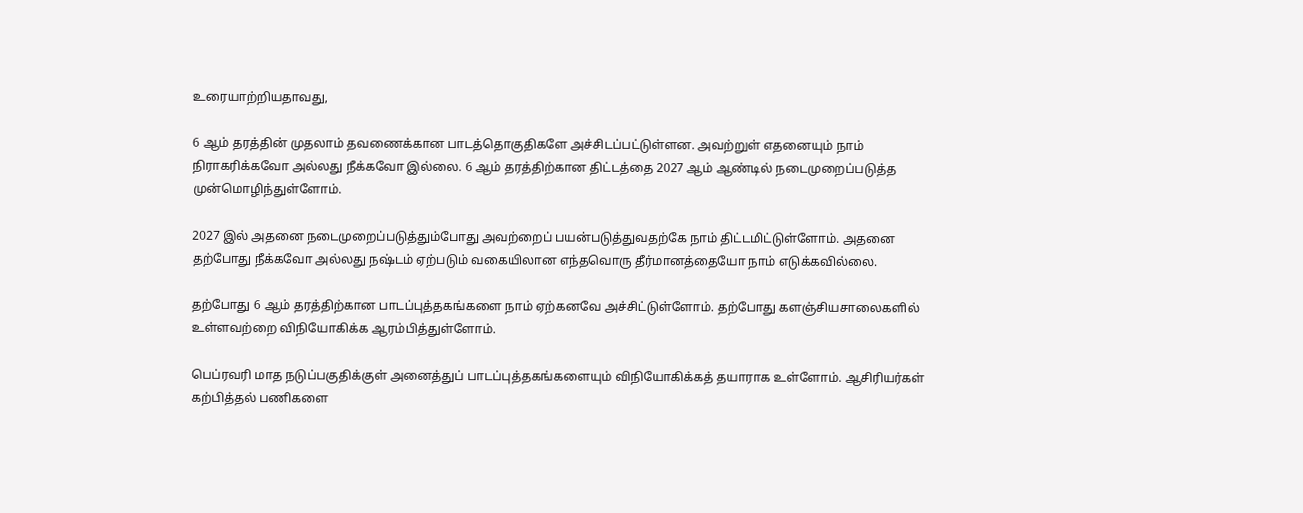உரையாற்றியதாவது,

6 ஆம் தரத்தின் முதலாம் தவணைக்கான பாடத்தொகுதிகளே அச்சிடப்பட்டுள்ளன. அவற்றுள் எதனையும் நாம் நிராகரிக்கவோ அல்லது நீக்கவோ இல்லை. 6 ஆம் தரத்திற்கான திட்டத்தை 2027 ஆம் ஆண்டில் நடைமுறைப்படுத்த முன்மொழிந்துள்ளோம்.

2027 இல் அதனை நடைமுறைப்படுத்தும்போது அவற்றைப் பயன்படுத்துவதற்கே நாம் திட்டமிட்டுள்ளோம். அதனை தற்போது நீக்கவோ அல்லது நஷ்டம் ஏற்படும் வகையிலான எந்தவொரு தீர்மானத்தையோ நாம் எடுக்கவில்லை.

தற்போது 6 ஆம் தரத்திற்கான பாடப்புத்தகங்களை நாம் ஏற்கனவே அச்சிட்டுள்ளோம். தற்போது களஞ்சியசாலைகளில் உள்ளவற்றை விநியோகிக்க ஆரம்பித்துள்ளோம்.

பெப்ரவரி மாத நடுப்பகுதிக்குள் அனைத்துப் பாடப்புத்தகங்களையும் விநியோகிக்கத் தயாராக உள்ளோம். ஆசிரியர்கள் கற்பித்தல் பணிகளை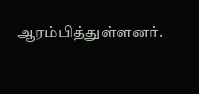ஆரம்பித்துள்ளனர்.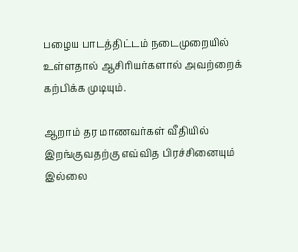பழைய பாடத்திட்டம் நடைமுறையில் உள்ளதால் ஆசிரியர்களால் அவற்றைக் கற்பிக்க முடியும்.

ஆறாம் தர மாணவர்கள் வீதியில் இறங்குவதற்கு எவ்வித பிரச்சினையும் இல்லை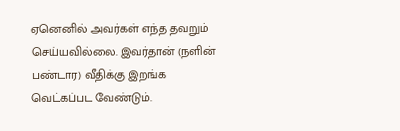ஏனெனில் அவர்கள் எந்த தவறும் செய்யவில்லை. இவர்தான் (நளின் பண்டார) வீதிக்கு இறங்க வெட்கப்பட வேண்டும்.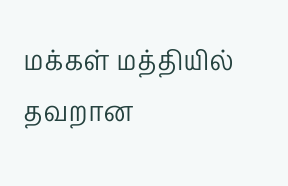மக்கள் மத்தியில் தவறான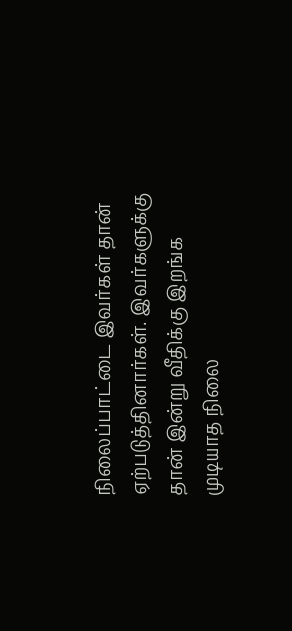நிலைப்பாட்டை இவர்கள் தான் ஏற்படுத்தினார்கள். இவர்களுக்கு தான் இன்று வீதிக்கு இறங்க முடியாத நிலை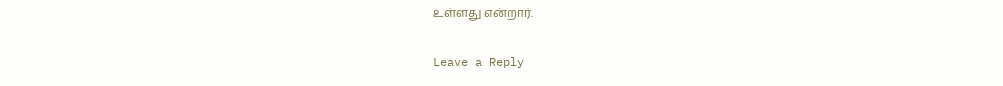உள்ளது என்றார்.

Leave a Reply